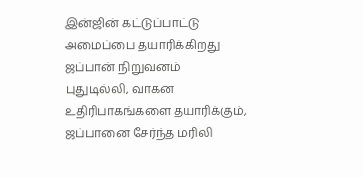இன்ஜின் கட்டுப்பாட்டு அமைப்பை தயாரிக்கிறது ஜப்பான் நிறுவனம்
புதுடில்லி, வாகன உதிரிபாகங்களை தயாரிக்கும், ஜப்பானை சேர்ந்த மரிலி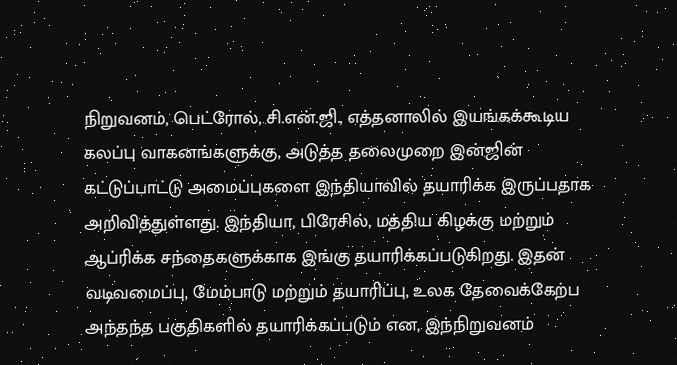நிறுவனம், பெட்ரோல், சி.என்.ஜி., எத்தனாலில் இயங்கக்கூடிய கலப்பு வாகனங்களுக்கு, அடுத்த தலைமுறை இன்ஜின் கட்டுப்பாட்டு அமைப்புகளை இந்தியாவில் தயாரிக்க இருப்பதாக அறிவித்துள்ளது. இந்தியா, பிரேசில், மத்திய கிழக்கு மற்றும் ஆப்ரிக்க சந்தைகளுக்காக இங்கு தயாரிக்கப்படுகிறது. இதன் வடிவமைப்பு, மேம்பாடு மற்றும் தயாரிப்பு, உலக தேவைக்கேற்ப அந்தந்த பகுதிகளில் தயாரிக்கப்படும் என, இந்நிறுவனம்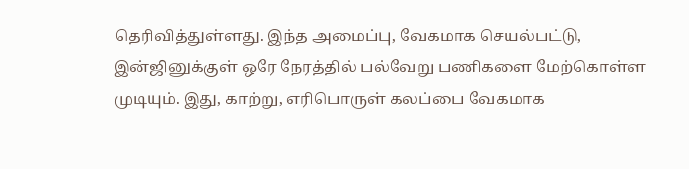தெரிவித்துள்ளது. இந்த அமைப்பு, வேகமாக செயல்பட்டு, இன்ஜினுக்குள் ஒரே நேரத்தில் பல்வேறு பணிகளை மேற்கொள்ள முடியும். இது, காற்று, எரிபொருள் கலப்பை வேகமாக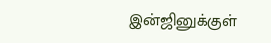இன்ஜினுக்குள்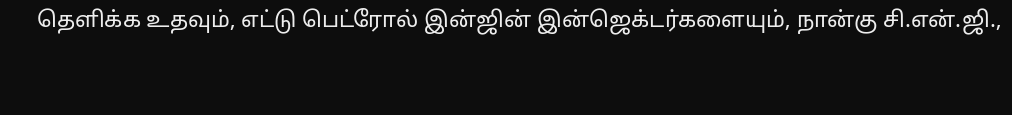தெளிக்க உதவும், எட்டு பெட்ரோல் இன்ஜின் இன்ஜெக்டர்களையும், நான்கு சி.என்.ஜி.,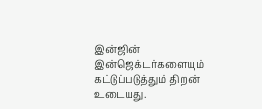இன்ஜின் இன்ஜெக்டர்களையும் கட்டுப்படுத்தும் திறன் உடையது.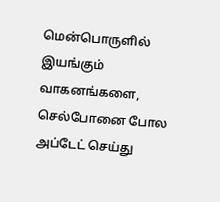மென்பொருளில் இயங்கும் வாகனங்களை, செல்போனை போல அப்டேட் செய்து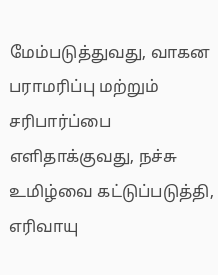மேம்படுத்துவது, வாகன பராமரிப்பு மற்றும் சரிபார்ப்பை எளிதாக்குவது, நச்சு உமிழ்வை கட்டுப்படுத்தி, எரிவாயு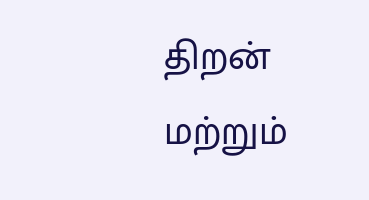திறன் மற்றும்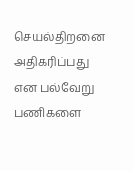செயல்திறனை அதிகரிப்பது என பல்வேறு பணிகளை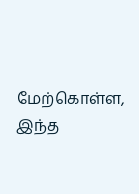மேற்கொள்ள, இந்த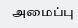அமைப்பு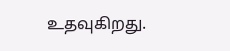உதவுகிறது.